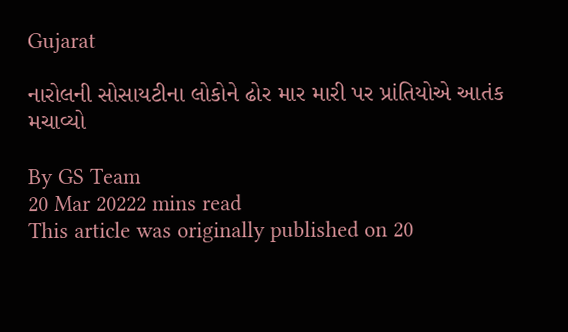Gujarat

નારોલની સોસાયટીના લોકોને ઢોર માર મારી પર પ્રાંતિયોએ આતંક મચાવ્યો

By GS Team
20 Mar 20222 mins read
This article was originally published on 20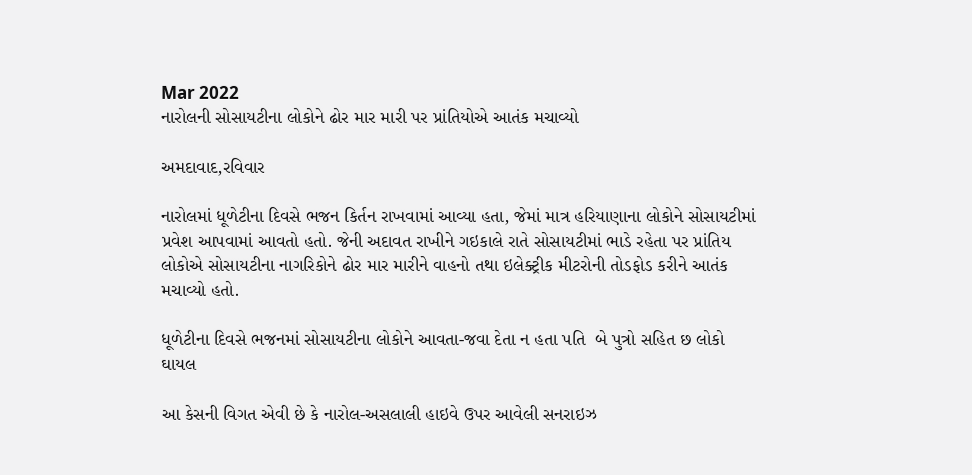Mar 2022
નારોલની સોસાયટીના લોકોને ઢોર માર મારી પર પ્રાંતિયોએ આતંક મચાવ્યો

અમદાવાદ,રવિવાર

નારોલમાં ધૂળેટીના દિવસે ભજન કિર્તન રાખવામાં આવ્યા હતા, જેમાં માત્ર હરિયાણાના લોકોને સોસાયટીમાં પ્રવેશ આપવામાં આવતો હતો. જેની અદાવત રાખીને ગઇકાલે રાતે સોસાયટીમાં ભાડે રહેતા પર પ્રાંતિય લોકોએ સોસાયટીના નાગરિકોને ઢોર માર મારીને વાહનો તથા ઇલેક્ટ્રીક મીટરોની તોડફોડ કરીને આતંક મચાવ્યો હતો.

ધૂળેટીના દિવસે ભજનમાં સોસાયટીના લોકોને આવતા-જવા દેતા ન હતા પતિ  બે પુત્રો સહિત છ લોકો ઘાયલ

આ કેસની વિગત એવી છે કે નારોલ-અસલાલી હાઇવે ઉપર આવેલી સનરાઇઝ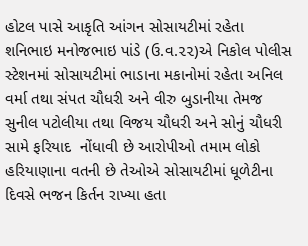હોટલ પાસે આકૃતિ આંગન સોસાયટીમાં રહેતા શનિભાઇ મનોજભાઇ પાંડે (ઉ.વ.૨૨)એ નિકોલ પોલીસ સ્ટેશનમાં સોસાયટીમાં ભાડાના મકાનોમાં રહેતા અનિલ વર્મા તથા સંપત ચૌધરી અને વીરુ બુડાનીયા તેમજ સુનીલ પટોલીયા તથા વિજય ચૌધરી અને સોનું ચૌધરી સામે ફરિયાદ  નોંધાવી છે આરોપીઓ તમામ લોકો હરિયાણાના વતની છે તેઓએ સોસાયટીમાં ધૂળેટીના દિવસે ભજન કિર્તન રાખ્યા હતા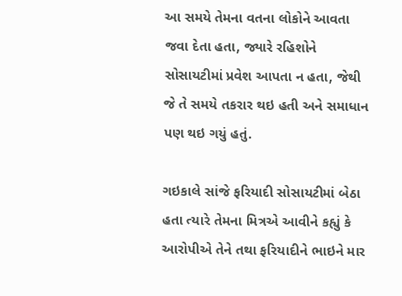આ સમયે તેમના વતના લોકોને આવતા જવા દેતા હતા, જ્યારે રહિશોને સોસાયટીમાં પ્રવેશ આપતા ન હતા, જેથી જે તે સમયે તકરાર થઇ હતી અને સમાધાન પણ થઇ ગયું હતું.

ગઇકાલે સાંજે ફરિયાદી સોસાયટીમાં બેઠા હતા ત્યારે તેમના મિત્રએ આવીને કહ્યું કે આરોપીએ તેને તથા ફરિયાદીને ભાઇને માર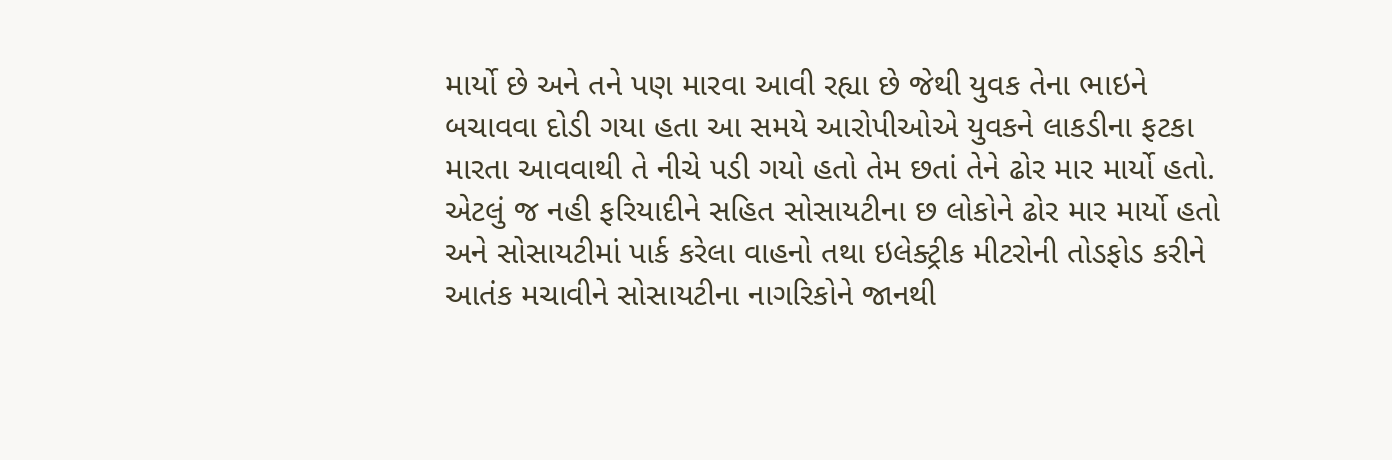માર્યો છે અને તને પણ મારવા આવી રહ્યા છે જેથી યુવક તેના ભાઇને બચાવવા દોડી ગયા હતા આ સમયે આરોપીઓએ યુવકને લાકડીના ફટકા મારતા આવવાથી તે નીચે પડી ગયો હતો તેમ છતાં તેને ઢોર માર માર્યો હતો. એટલું જ નહી ફરિયાદીને સહિત સોસાયટીના છ લોકોને ઢોર માર માર્યો હતો અને સોસાયટીમાં પાર્ક કરેલા વાહનો તથા ઇલેક્ટ્રીક મીટરોની તોડફોડ કરીને આતંક મચાવીને સોસાયટીના નાગરિકોને જાનથી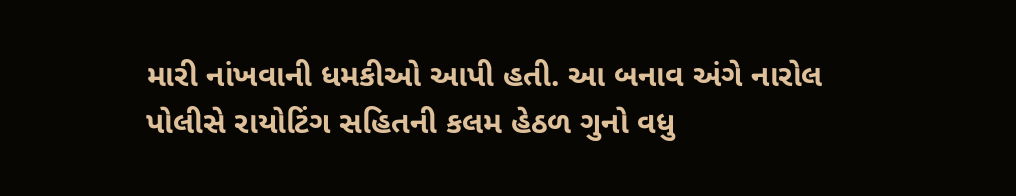મારી નાંખવાની ધમકીઓ આપી હતી. આ બનાવ અંગે નારોલ પોલીસે રાયોટિંગ સહિતની કલમ હેઠળ ગુનો વધુ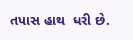તપાસ હાથ  ધરી છે.